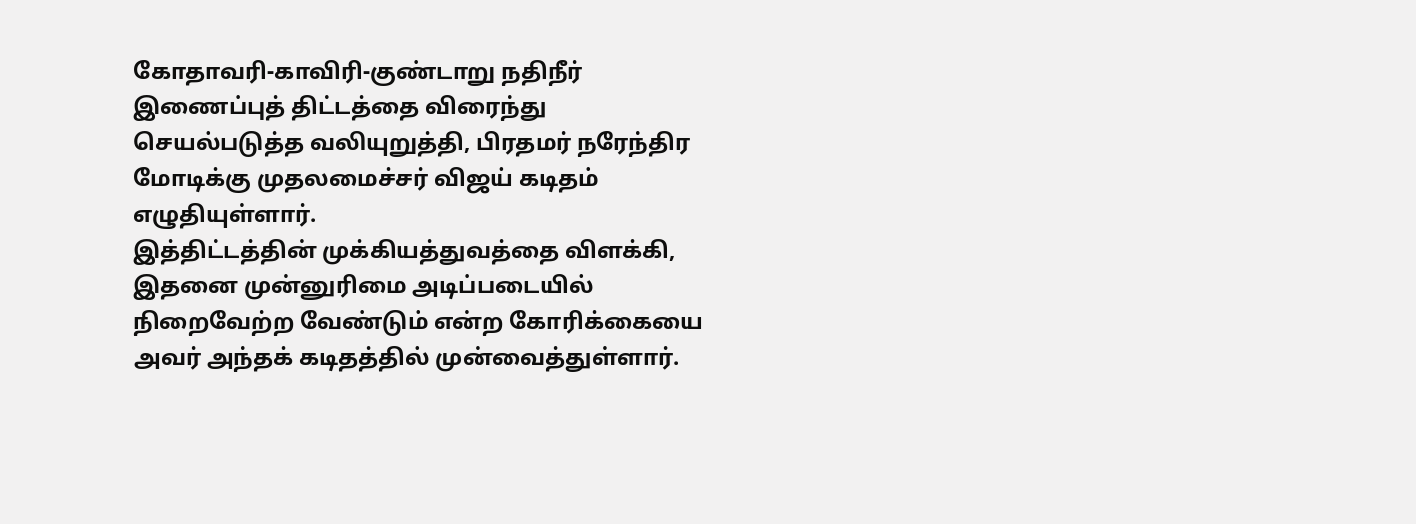கோதாவரி-காவிரி-குண்டாறு நதிநீர் இணைப்புத் திட்டத்தை விரைந்து செயல்படுத்த வலியுறுத்தி, பிரதமர் நரேந்திர மோடிக்கு முதலமைச்சர் விஜய் கடிதம் எழுதியுள்ளார்.
இத்திட்டத்தின் முக்கியத்துவத்தை விளக்கி, இதனை முன்னுரிமை அடிப்படையில் நிறைவேற்ற வேண்டும் என்ற கோரிக்கையை அவர் அந்தக் கடிதத்தில் முன்வைத்துள்ளார்.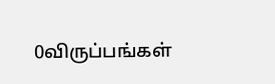0விருப்பங்கள்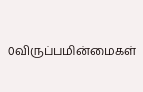0விருப்பமின்மைகள்